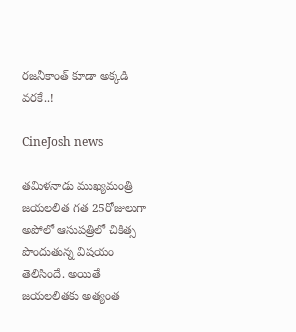రజనీకాంత్ కూడా అక్కడి వరకే..!

CineJosh news

తమిళనాడు ముఖ్యమంత్రి జయలలిత గత 25రోజులుగా అపోలో ఆసుపత్రిలో చికిత్స పొందుతున్న విషయం తెలిసిందే. అయితే జయలలితకు అత్యంత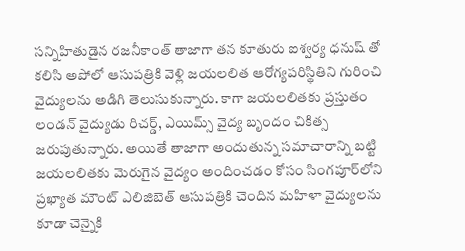సన్నిహితుడైన రజనీకాంత్ తాజాగా తన కూతురు ఐశ్వర్య ధనుష్ తో కలిసి అపోలో ఆసుపత్రికి వెళ్లి జయలలిత ఆరోగ్యపరిస్థితిని గురించి వైద్యులను అడిగి తెలుసుకున్నారు. కాగా జయలలితకు ప్రస్తుతం లండన్‌ వైద్యుడు రిచర్డ్, ఎయిమ్స్ వైద్య బృందం చికిత్స జరుపుతున్నారు. అయితే తాజాగా అందుతున్న సమాచారాన్ని బట్టి జయలలితకు మెరుగైన వైద్యం అందించడం కోసం సింగపూర్‌లోని ప్రఖ్యాత మౌంట్ ఎలిజిబెత్ ఆసుపత్రికి చెందిన మహిళా వైద్యులను కూడా చెన్నైకి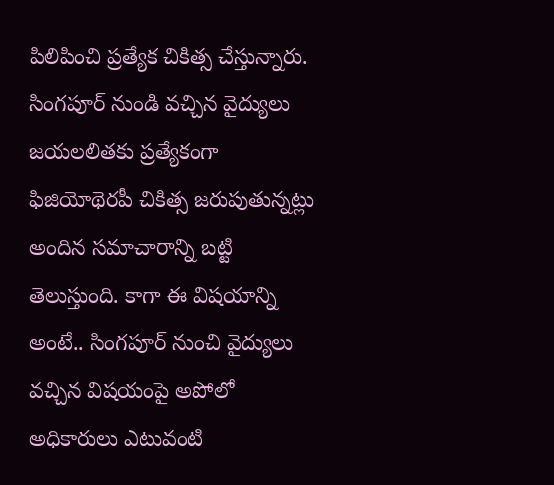పిలిపించి ప్రత్యేక చికిత్స చేస్తున్నారు. సింగపూర్ నుండి వచ్చిన వైద్యులు జయలలితకు ప్రత్యేకంగా ఫిజియోథెరపీ చికిత్స జరుపుతున్నట్లు అందిన సమాచారాన్ని బట్టి తెలుస్తుంది. కాగా ఈ విషయాన్ని అంటే.. సింగపూర్ నుంచి వైద్యులు వచ్చిన విషయంపై అపోలో అధికారులు ఎటువంటి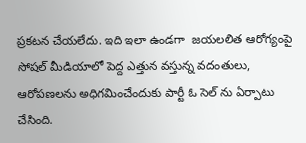ప్రకటన చేయలేదు. ఇది ఇలా ఉండగా  జయలలిత ఆరోగ్యంపై సోషల్ మీడియాలో పెద్ద ఎత్తున వస్తున్న వదంతులు, ఆరోపణలను అధిగమించేందుకు పార్టీ ఓ సెల్ ను ఏర్పాటు చేసింది.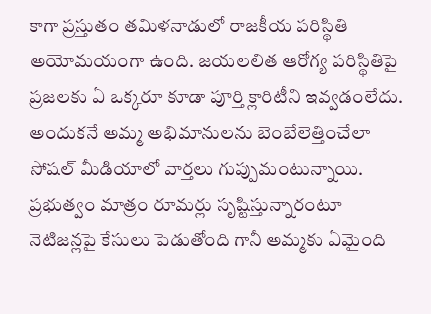కాగా ప్రస్తుతం తమిళనాడులో రాజకీయ పరిస్థితి అయోమయంగా ఉంది. జయలలిత ఆరోగ్య పరిస్థితిపై ప్రజలకు ఏ ఒక్కరూ కూడా పూర్తి క్లారిటీని ఇవ్వడంలేదు. అందుకనే అమ్మ అభిమానులను బెంబేలెత్తించేలా సోషల్ మీడియాలో వార్తలు గుప్పుమంటున్నాయి. ప్రభుత్వం మాత్రం రూమర్లు సృష్టిస్తున్నారంటూ నెటిజన్లపై కేసులు పెడుతోంది గానీ అమ్మకు ఏమైంది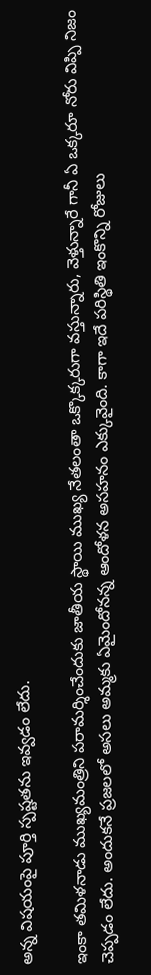అన్న విషయంపై పూర్తి స్పష్టతను ఇవ్వడం లేదు.

ఇంకా తమిళనాడు ముఖ్యమంత్రిని పరామర్శించేందుకు జాతీయ స్థాయి ముఖ్య నేతలంతా ఒక్కొక్కరుగా వస్తున్నారు, వెళ్తున్నారే గానీ ఏ ఒక్కరూ నోరు విప్పి నిజం చెప్పడం లేదు. అందుకనే ప్రజలలో అసలు అమ్మకు ఏమైందోనన్న ఆందోళన అసహనం ఎక్కువైంది. కాగా ఇదే పరిస్థితి ఇంకొన్ని రోజులు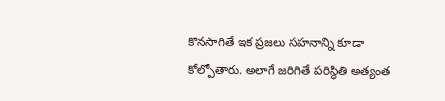కొనసాగితే ఇక ప్రజలు సహనాన్ని కూడా కోల్పోతారు. అలాగే జరిగితే పరిస్థితి అత్యంత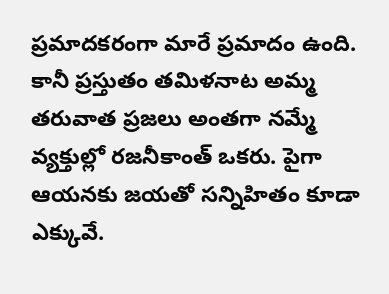ప్రమాదకరంగా మారే ప్రమాదం ఉంది. కానీ ప్రస్తుతం తమిళనాట అమ్మ తరువాత ప్రజలు అంతగా నమ్మే వ్యక్తుల్లో రజనీకాంత్ ఒకరు. పైగా ఆయనకు జయతో సన్నిహితం కూడా ఎక్కువే.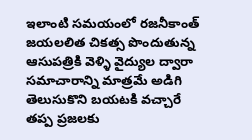ఇలాంటి సమయంలో రజనీకాంత్ జయలలిత చికత్స పొందుతున్న ఆసుపత్రికి వెళ్ళి వైద్యుల ద్వారా సమాచారాన్ని మాత్రమే అడిగి తెలుసుకొని బయటకి వచ్చారే తప్ప ప్రజలకు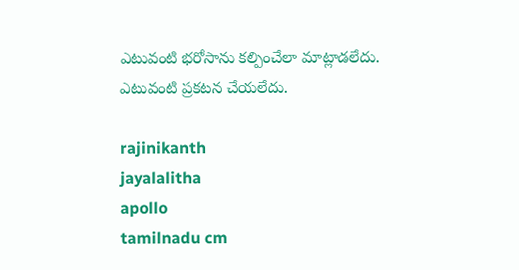ఎటువంటి భరోసాను కల్పించేలా మాట్లాడలేదు. ఎటువంటి ప్రకటన చేయలేదు.

rajinikanth
jayalalitha
apollo
tamilnadu cm